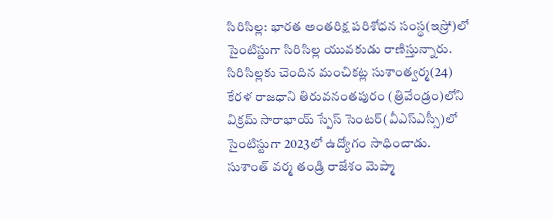సిరిసిల్ల: భారత అంతరిక్ష పరిశోధన సంస్థ(ఇస్రో)లో సైంటిస్టుగా సిరిసిల్ల యువకుడు రాణిస్తున్నారు. సిరిసిల్లకు చెందిన మంచికట్ల సుశాంత్వర్మ(24) కేరళ రాజధాని తిరువనంతపురం (త్రివేండ్రం)లోని విక్రమ్ సారాభాయ్ స్పేస్ సెంటర్(వీఎస్ఎస్సీ)లో సైంటిస్టుగా 2023లో ఉద్యోగం సాధించాడు. సుశాంత్ వర్మ తండ్రి రాజేశం మెప్మా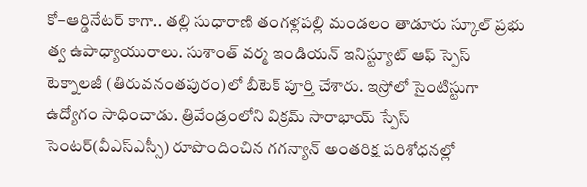కో–ఆర్డినేటర్ కాగా.. తల్లి సుధారాణి తంగళ్లపల్లి మండలం తాడూరు స్కూల్ ప్రభు త్వ ఉపాధ్యాయురాలు. సుశాంత్ వర్మ ఇండియన్ ఇనిస్ట్యూట్ ఆఫ్ స్పెస్ టెక్నాలజీ (తిరువనంతపురం)లో బీటెక్ పూర్తి చేశారు. ఇస్రోలో సైంటిస్టుగా ఉద్యోగం సాధించాడు. త్రివేండ్రంలోని విక్రమ్ సారాభాయ్ స్పేస్ సెంటర్(వీఎస్ఎస్సీ) రూపొందించిన గగన్యాన్ అంతరిక్ష పరిశోధనల్లో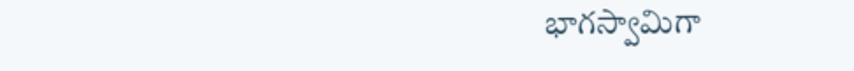భాగస్వామిగా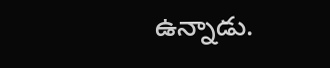ఉన్నాడు.